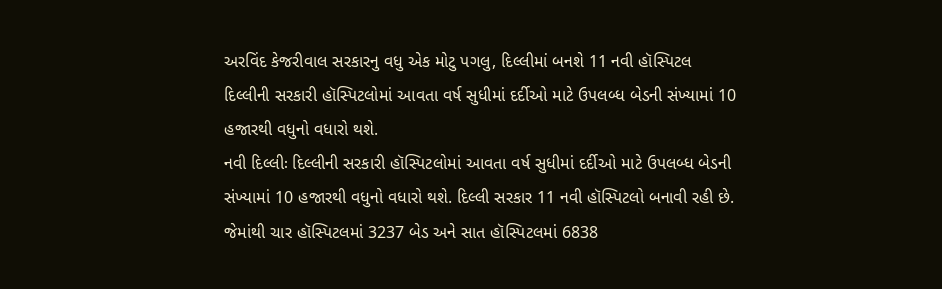અરવિંદ કેજરીવાલ સરકારનુ વધુ એક મોટુ પગલુ, દિલ્લીમાં બનશે 11 નવી હૉસ્પિટલ
દિલ્લીની સરકારી હૉસ્પિટલોમાં આવતા વર્ષ સુધીમાં દર્દીઓ માટે ઉપલબ્ધ બેડની સંખ્યામાં 10 હજારથી વધુનો વધારો થશે.
નવી દિલ્લીઃ દિલ્લીની સરકારી હૉસ્પિટલોમાં આવતા વર્ષ સુધીમાં દર્દીઓ માટે ઉપલબ્ધ બેડની સંખ્યામાં 10 હજારથી વધુનો વધારો થશે. દિલ્લી સરકાર 11 નવી હૉસ્પિટલો બનાવી રહી છે. જેમાંથી ચાર હૉસ્પિટલમાં 3237 બેડ અને સાત હૉસ્પિટલમાં 6838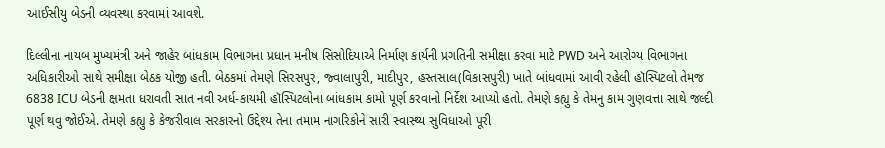આઈસીયુ બેડની વ્યવસ્થા કરવામાં આવશે.

દિલ્લીના નાયબ મુખ્યમંત્રી અને જાહેર બાંધકામ વિભાગના પ્રધાન મનીષ સિસોદિયાએ નિર્માણ કાર્યની પ્રગતિની સમીક્ષા કરવા માટે PWD અને આરોગ્ય વિભાગના અધિકારીઓ સાથે સમીક્ષા બેઠક યોજી હતી. બેઠકમાં તેમણે સિરસપુર, જ્વાલાપુરી, માદીપુર, હસ્તસાલ(વિકાસપુરી) ખાતે બાંધવામાં આવી રહેલી હૉસ્પિટલો તેમજ 6838 ICU બેડની ક્ષમતા ધરાવતી સાત નવી અર્ધ-કાયમી હૉસ્પિટલોના બાંધકામ કામો પૂર્ણ કરવાનો નિર્દેશ આપ્યો હતો. તેમણે કહ્યુ કે તેમનુ કામ ગુણવત્તા સાથે જલ્દી પૂર્ણ થવુ જોઈએ. તેમણે કહ્યુ કે કેજરીવાલ સરકારનો ઉદ્દેશ્ય તેના તમામ નાગરિકોને સારી સ્વાસ્થ્ય સુવિધાઓ પૂરી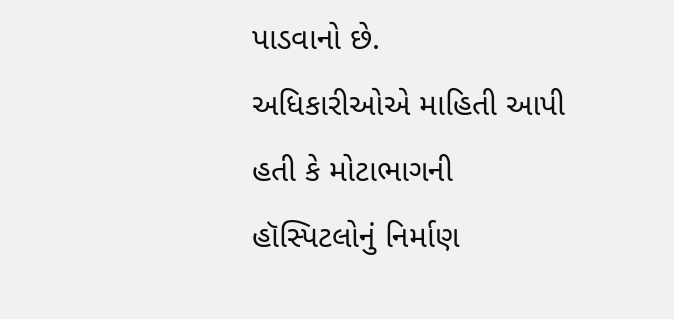પાડવાનો છે.
અધિકારીઓએ માહિતી આપી હતી કે મોટાભાગની હૉસ્પિટલોનું નિર્માણ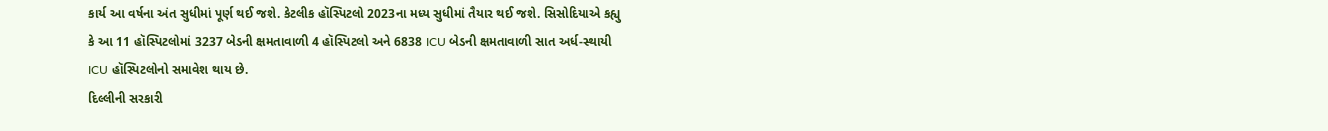કાર્ય આ વર્ષના અંત સુધીમાં પૂર્ણ થઈ જશે. કેટલીક હૉસ્પિટલો 2023ના મધ્ય સુધીમાં તૈયાર થઈ જશે. સિસોદિયાએ કહ્યુ કે આ 11 હૉસ્પિટલોમાં 3237 બેડની ક્ષમતાવાળી 4 હૉસ્પિટલો અને 6838 ICU બેડની ક્ષમતાવાળી સાત અર્ધ-સ્થાયી ICU હૉસ્પિટલોનો સમાવેશ થાય છે.
દિલ્લીની સરકારી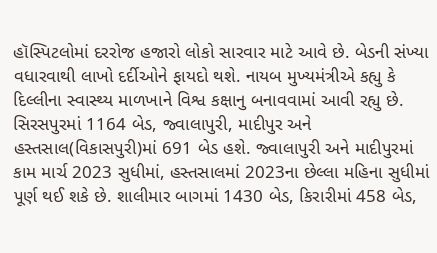હૉસ્પિટલોમાં દરરોજ હજારો લોકો સારવાર માટે આવે છે. બેડની સંખ્યા વધારવાથી લાખો દર્દીઓને ફાયદો થશે. નાયબ મુખ્યમંત્રીએ કહ્યુ કે દિલ્લીના સ્વાસ્થ્ય માળખાને વિશ્વ કક્ષાનુ બનાવવામાં આવી રહ્યુ છે. સિરસપુરમાં 1164 બેડ, જ્વાલાપુરી, માદીપુર અને હસ્તસાલ(વિકાસપુરી)માં 691 બેડ હશે. જ્વાલાપુરી અને માદીપુરમાં કામ માર્ચ 2023 સુધીમાં, હસ્તસાલમાં 2023ના છેલ્લા મહિના સુધીમાં પૂર્ણ થઈ શકે છે. શાલીમાર બાગમાં 1430 બેડ, કિરારીમાં 458 બેડ,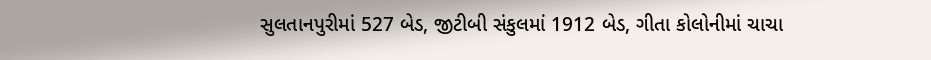સુલતાનપુરીમાં 527 બેડ, જીટીબી સંકુલમાં 1912 બેડ, ગીતા કોલોનીમાં ચાચા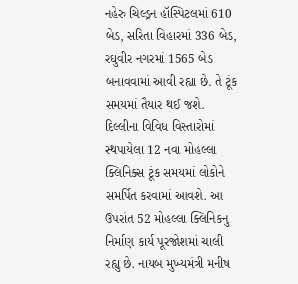નહેરુ ચિલ્ડ્રન હૉસ્પિટલમાં 610 બેડ, સરિતા વિહારમાં 336 બેડ, રઘુવીર નગરમાં 1565 બેડ બનાવવામાં આવી રહ્યા છે. તે ટૂંક સમયમાં તૈયાર થઈ જશે.
દિલ્લીના વિવિધ વિસ્તારોમાં સ્થપાયેલા 12 નવા મોહલ્લા ક્લિનિક્સ ટૂંક સમયમાં લોકોને સમર્પિત કરવામાં આવશે. આ ઉપરાંત 52 મોહલ્લા ક્લિનિકનુ નિર્માણ કાર્ય પૂરજોશમાં ચાલી રહ્યુ છે. નાયબ મુખ્યમંત્રી મનીષ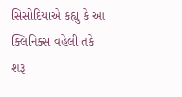સિસોદિયાએ કહ્યુ કે આ ક્લિનિક્સ વહેલી તકે શરૂ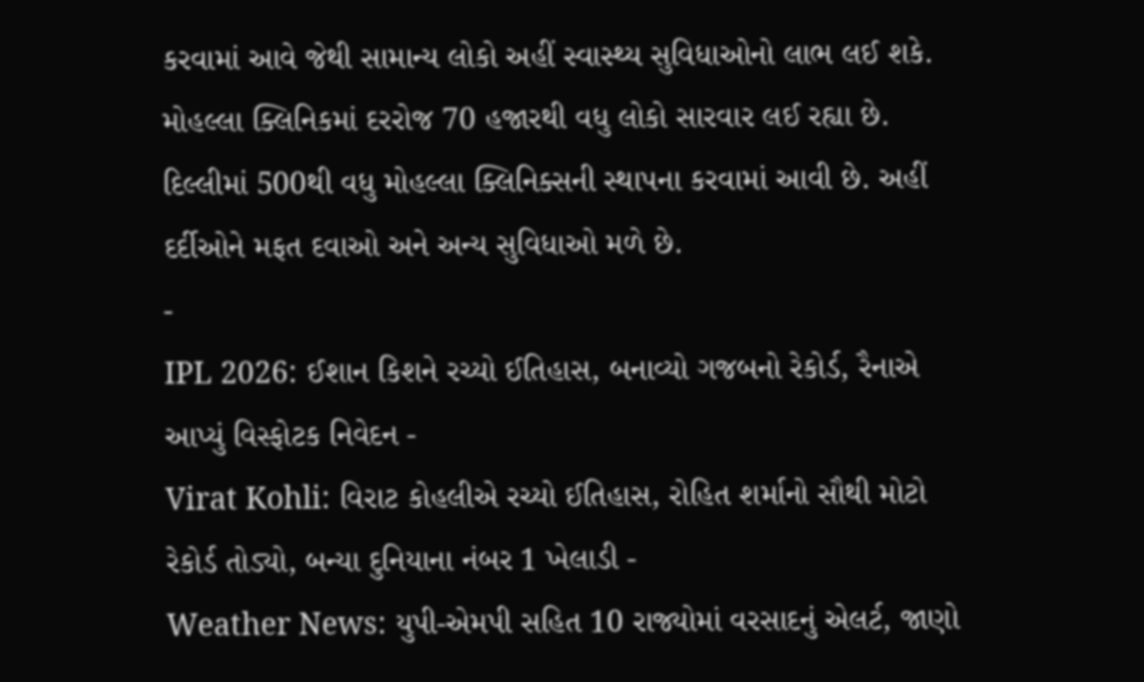કરવામાં આવે જેથી સામાન્ય લોકો અહીં સ્વાસ્થ્ય સુવિધાઓનો લાભ લઈ શકે. મોહલ્લા ક્લિનિકમાં દરરોજ 70 હજારથી વધુ લોકો સારવાર લઈ રહ્યા છે. દિલ્લીમાં 500થી વધુ મોહલ્લા ક્લિનિક્સની સ્થાપના કરવામાં આવી છે. અહીં દર્દીઓને મફત દવાઓ અને અન્ય સુવિધાઓ મળે છે.
-
IPL 2026: ઈશાન કિશને રચ્યો ઈતિહાસ, બનાવ્યો ગજબનો રેકોર્ડ, રૈનાએ આપ્યું વિસ્ફોટક નિવેદન -
Virat Kohli: વિરાટ કોહલીએ રચ્યો ઈતિહાસ, રોહિત શર્માનો સૌથી મોટો રેકોર્ડ તોડ્યો, બન્યા દુનિયાના નંબર 1 ખેલાડી -
Weather News: યુપી-એમપી સહિત 10 રાજ્યોમાં વરસાદનું એલર્ટ, જાણો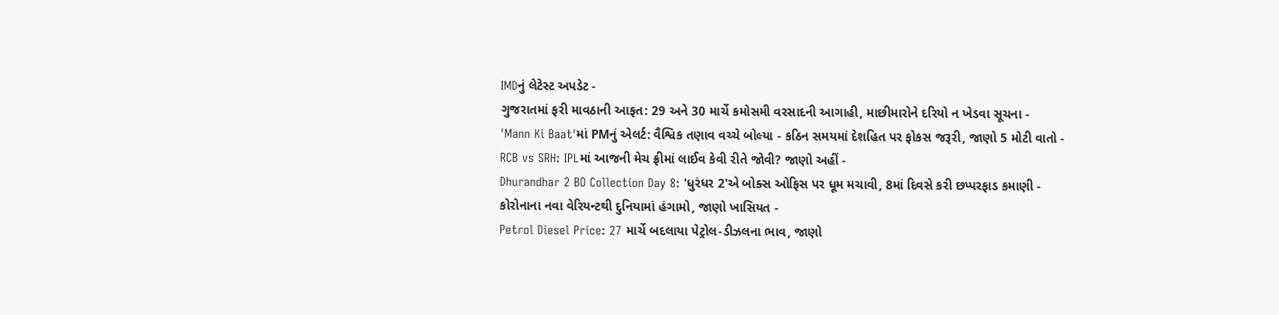IMDનું લેટેસ્ટ અપડેટ -
ગુજરાતમાં ફરી માવઠાની આફત: 29 અને 30 માર્ચે કમોસમી વરસાદની આગાહી, માછીમારોને દરિયો ન ખેડવા સૂચના -
'Mann Ki Baat'માં PMનું એલર્ટ: વૈશ્વિક તણાવ વચ્ચે બોલ્યા - કઠિન સમયમાં દેશહિત પર ફોકસ જરૂરી, જાણો 5 મોટી વાતો -
RCB vs SRH: IPLમાં આજની મેચ ફ્રીમાં લાઈવ કેવી રીતે જોવી? જાણો અહીં -
Dhurandhar 2 BO Collection Day 8: 'ધુરંધર 2'એ બોક્સ ઓફિસ પર ધૂમ મચાવી, 8માં દિવસે કરી છપ્પરફાડ કમાણી -
કોરોનાના નવા વેરિયન્ટથી દુનિયામાં હંગામો, જાણો ખાસિયત -
Petrol Diesel Price: 27 માર્ચે બદલાયા પેટ્રોલ-ડીઝલના ભાવ, જાણો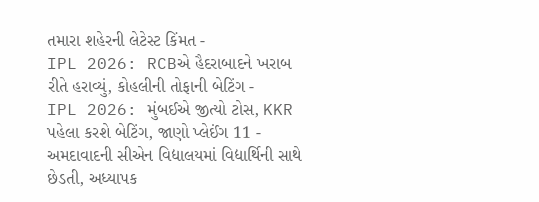તમારા શહેરની લેટેસ્ટ કિંમત -
IPL 2026: RCBએ હૈદરાબાદને ખરાબ રીતે હરાવ્યું, કોહલીની તોફાની બેટિંગ -
IPL 2026: મુંબઈએ જીત્યો ટોસ, KKR પહેલા કરશે બેટિંગ, જાણો પ્લેઈંગ 11 -
અમદાવાદની સીએન વિદ્યાલયમાં વિદ્યાર્થિની સાથે છેડતી, અધ્યાપક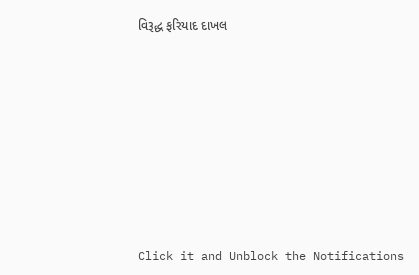વિરૂદ્ધ ફરિયાદ દાખલ









Click it and Unblock the Notifications